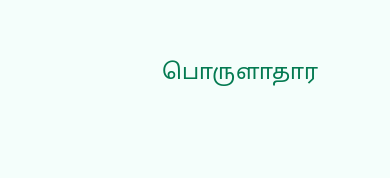பொருளாதார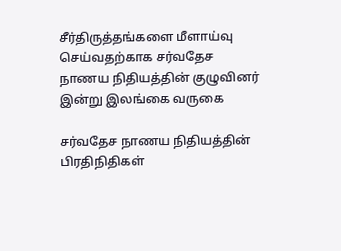சீர்திருத்தங்களை மீளாய்வு செய்வதற்காக சர்வதேச நாணய நிதியத்தின் குழுவினர் இன்று இலங்கை வருகை

சர்வதேச நாணய நிதியத்தின் பிரதிநிதிகள்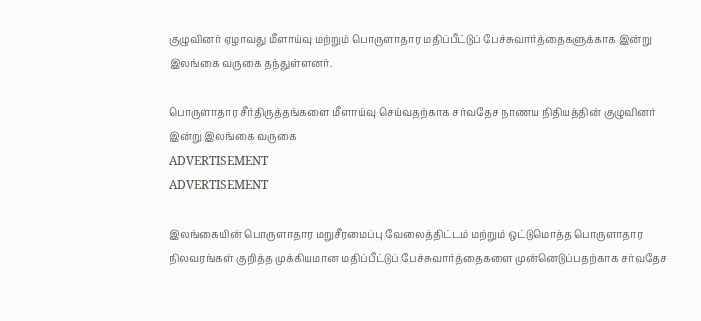குழுவினர் ஏழாவது மீளாய்வு மற்றும் பொருளாதார மதிப்பீட்டுப் பேச்சுவார்த்தைகளுக்காக இன்று இலங்கை வருகை தந்துள்ளனர்.

பொருளாதார சீர்திருத்தங்களை மீளாய்வு செய்வதற்காக சர்வதேச நாணய நிதியத்தின் குழுவினர் இன்று இலங்கை வருகை
ADVERTISEMENT
ADVERTISEMENT

இலங்கையின் பொருளாதார மறுசீரமைப்பு வேலைத்திட்டம் மற்றும் ஒட்டுமொத்த பொருளாதார நிலவரங்கள் குறித்த முக்கியமான மதிப்பீட்டுப் பேச்சுவார்த்தைகளை முன்னெடுப்பதற்காக சர்வதேச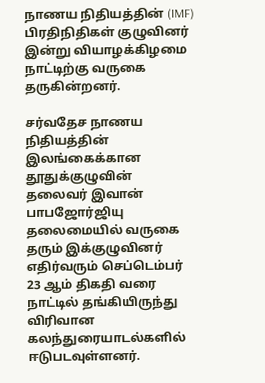நாணய நிதியத்தின் (IMF) பிரதிநிதிகள் குழுவினர் இன்று வியாழக்கிழமை நாட்டிற்கு வருகை தருகின்றனர்.

சர்வதேச நாணய நிதியத்தின் இலங்கைக்கான தூதுக்குழுவின் தலைவர் இவான் பாபஜோர்ஜியு தலைமையில் வருகை தரும் இக்குழுவினர் எதிர்வரும் செப்டெம்பர் 23 ஆம் திகதி வரை நாட்டில் தங்கியிருந்து விரிவான கலந்துரையாடல்களில் ஈடுபடவுள்ளனர்.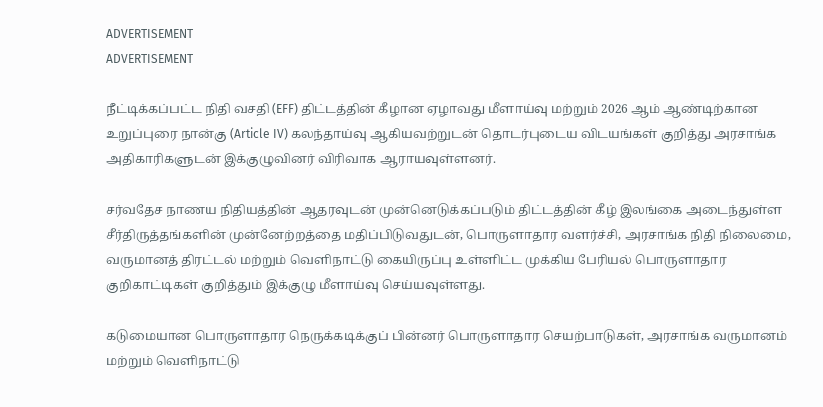ADVERTISEMENT
ADVERTISEMENT

நீட்டிக்கப்பட்ட நிதி வசதி (EFF) திட்டத்தின் கீழான ஏழாவது மீளாய்வு மற்றும் 2026 ஆம் ஆண்டிற்கான உறுப்புரை நான்கு (Article IV) கலந்தாய்வு ஆகியவற்றுடன் தொடர்புடைய விடயங்கள் குறித்து அரசாங்க அதிகாரிகளுடன் இக்குழுவினர் விரிவாக ஆராயவுள்ளனர்.

சர்வதேச நாணய நிதியத்தின் ஆதரவுடன் முன்னெடுக்கப்படும் திட்டத்தின் கீழ் இலங்கை அடைந்துள்ள சீர்திருத்தங்களின் முன்னேற்றத்தை மதிப்பிடுவதுடன், பொருளாதார வளர்ச்சி, அரசாங்க நிதி நிலைமை, வருமானத் திரட்டல் மற்றும் வெளிநாட்டு கையிருப்பு உள்ளிட்ட முக்கிய பேரியல் பொருளாதார குறிகாட்டிகள் குறித்தும் இக்குழு மீளாய்வு செய்யவுள்ளது.

கடுமையான பொருளாதார நெருக்கடிக்குப் பின்னர் பொருளாதார செயற்பாடுகள், அரசாங்க வருமானம் மற்றும் வெளிநாட்டு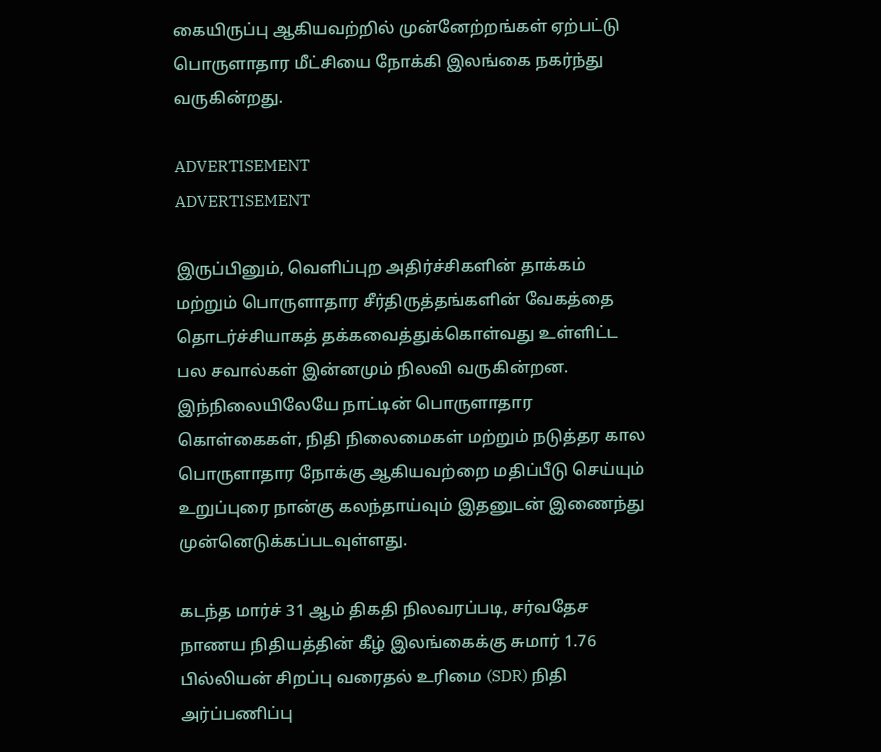கையிருப்பு ஆகியவற்றில் முன்னேற்றங்கள் ஏற்பட்டு பொருளாதார மீட்சியை நோக்கி இலங்கை நகர்ந்து வருகின்றது.

ADVERTISEMENT
ADVERTISEMENT

இருப்பினும், வெளிப்புற அதிர்ச்சிகளின் தாக்கம் மற்றும் பொருளாதார சீர்திருத்தங்களின் வேகத்தை தொடர்ச்சியாகத் தக்கவைத்துக்கொள்வது உள்ளிட்ட பல சவால்கள் இன்னமும் நிலவி வருகின்றன. இந்நிலையிலேயே நாட்டின் பொருளாதார கொள்கைகள், நிதி நிலைமைகள் மற்றும் நடுத்தர கால பொருளாதார நோக்கு ஆகியவற்றை மதிப்பீடு செய்யும் உறுப்புரை நான்கு கலந்தாய்வும் இதனுடன் இணைந்து முன்னெடுக்கப்படவுள்ளது.

கடந்த மார்ச் 31 ஆம் திகதி நிலவரப்படி, சர்வதேச நாணய நிதியத்தின் கீழ் இலங்கைக்கு சுமார் 1.76 பில்லியன் சிறப்பு வரைதல் உரிமை (SDR) நிதி அர்ப்பணிப்பு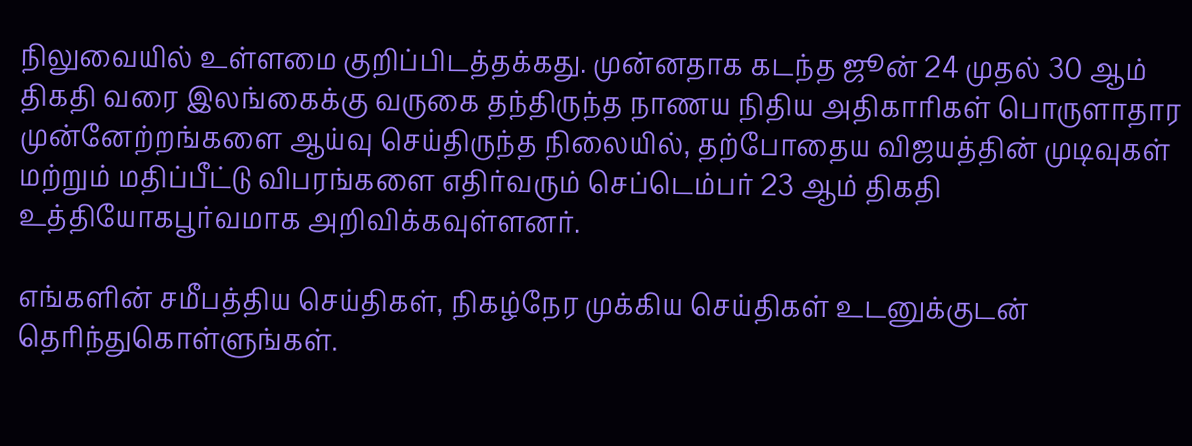நிலுவையில் உள்ளமை குறிப்பிடத்தக்கது. முன்னதாக கடந்த ஜூன் 24 முதல் 30 ஆம் திகதி வரை இலங்கைக்கு வருகை தந்திருந்த நாணய நிதிய அதிகாரிகள் பொருளாதார முன்னேற்றங்களை ஆய்வு செய்திருந்த நிலையில், தற்போதைய விஜயத்தின் முடிவுகள் மற்றும் மதிப்பீட்டு விபரங்களை எதிர்வரும் செப்டெம்பர் 23 ஆம் திகதி உத்தியோகபூர்வமாக அறிவிக்கவுள்ளனர்.

எங்களின் சமீபத்திய செய்திகள், நிகழ்நேர முக்கிய செய்திகள் உடனுக்குடன் தெரிந்துகொள்ளுங்கள்.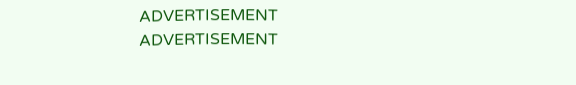ADVERTISEMENT
ADVERTISEMENT